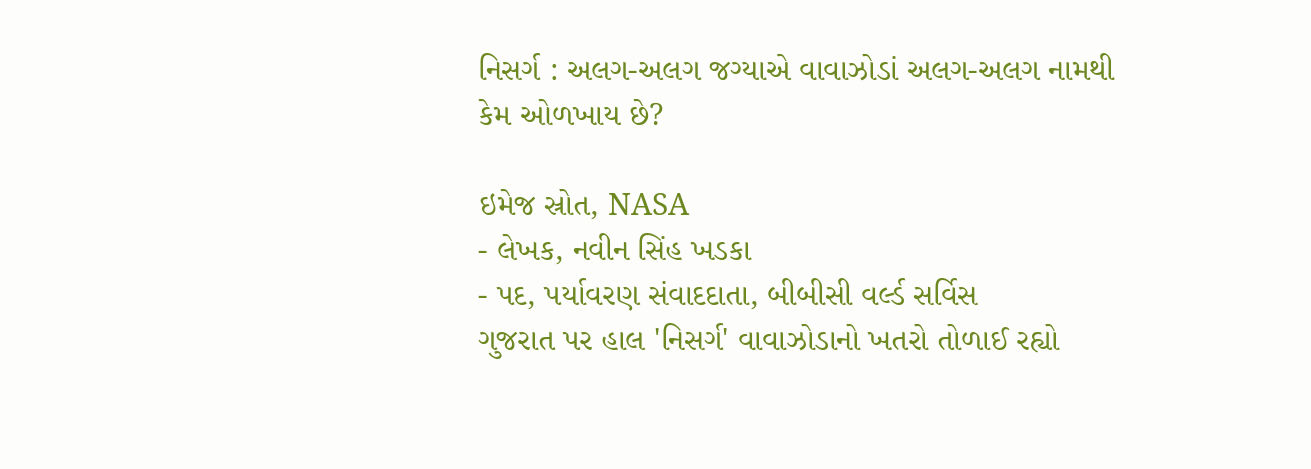નિસર્ગ : અલગ-અલગ જગ્યાએ વાવાઝોડાં અલગ-અલગ નામથી કેમ ઓળખાય છે?

ઇમેજ સ્રોત, NASA
- લેખક, નવીન સિંહ ખડકા
- પદ, પર્યાવરણ સંવાદદાતા, બીબીસી વર્લ્ડ સર્વિસ
ગુજરાત પર હાલ 'નિસર્ગ' વાવાઝોડાનો ખતરો તોળાઈ રહ્યો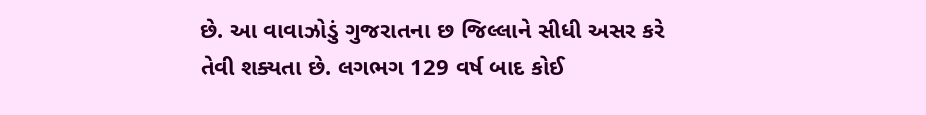છે. આ વાવાઝોડું ગુજરાતના છ જિલ્લાને સીધી અસર કરે તેવી શક્યતા છે. લગભગ 129 વર્ષ બાદ કોઈ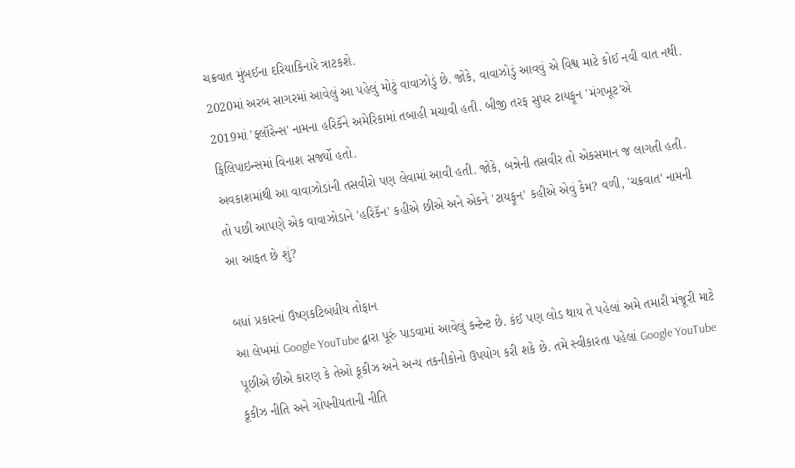ચક્રવાત મુંબઈના દરિયાકિનારે ત્રાટકશે.
2020માં અરબ સાગરમાં આવેલું આ પહેલું મોટું વાવાઝોડું છે. જોકે, વાવાઝોડું આવવું એ વિશ્વ માટે કોઈ નવી વાત નથી.
2019માં 'ફ્લૉરેન્સ' નામના હરિકૅને અમેરિકામાં તબાહી મચાવી હતી. બીજી તરફ સુપર ટાયફૂન 'મંગખૂટ'એ ફિલિપાઇન્સમાં વિનાશ સર્જ્યો હતો.
અવકાશમાંથી આ વાવાઝોડાંની તસવીરો પણ લેવામાં આવી હતી. જોકે, બન્નેની તસવીર તો એકસમાન જ લાગતી હતી.
તો પછી આપણે એક વાવાઝોડાને 'હરિકૅન' કહીએ છીએ અને એકને 'ટાયફૂન' કહીએ એવું કેમ? વળી, 'ચક્રવાત' નામની આ આફત છે શું?

બધાં પ્રકારનાં ઉષ્ણકટિબંધીય તોફાન
આ લેખમાં Google YouTube દ્વારા પૂરું પાડવામાં આવેલું કન્ટેન્ટ છે. કંઈ પણ લોડ થાય તે પહેલાં અમે તમારી મંજૂરી માટે પૂછીએ છીએ કારણ કે તેઓ કૂકીઝ અને અન્ય તકનીકોનો ઉપયોગ કરી શકે છે. તમે સ્વીકારતા પહેલાં Google YouTube કૂકીઝ નીતિ અને ગોપનીયતાની નીતિ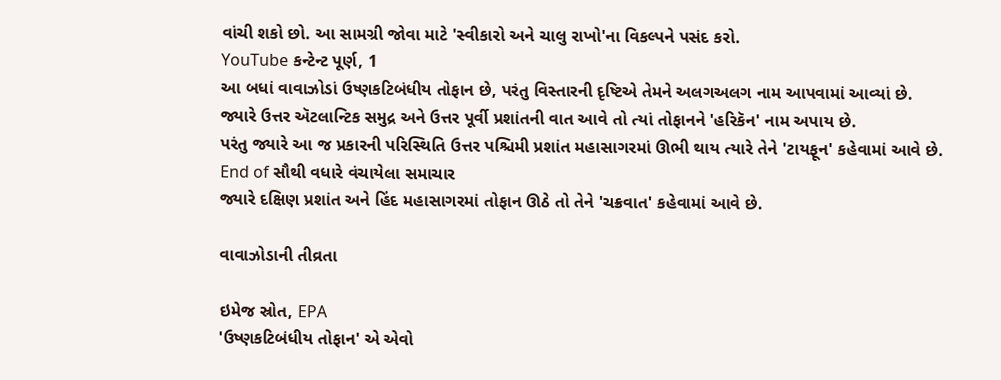વાંચી શકો છો. આ સામગ્રી જોવા માટે 'સ્વીકારો અને ચાલુ રાખો'ના વિકલ્પને પસંદ કરો.
YouTube કન્ટેન્ટ પૂર્ણ, 1
આ બધાં વાવાઝોડાં ઉષ્ણકટિબંધીય તોફાન છે, પરંતુ વિસ્તારની દૃષ્ટિએ તેમને અલગઅલગ નામ આપવામાં આવ્યાં છે.
જ્યારે ઉત્તર ઍટલાન્ટિક સમુદ્ર અને ઉત્તર પૂર્વી પ્રશાંતની વાત આવે તો ત્યાં તોફાનને 'હરિકૅન' નામ અપાય છે.
પરંતુ જ્યારે આ જ પ્રકારની પરિસ્થિતિ ઉત્તર પશ્ચિમી પ્રશાંત મહાસાગરમાં ઊભી થાય ત્યારે તેને 'ટાયફૂન' કહેવામાં આવે છે.
End of સૌથી વધારે વંચાયેલા સમાચાર
જ્યારે દક્ષિણ પ્રશાંત અને હિંદ મહાસાગરમાં તોફાન ઊઠે તો તેને 'ચક્રવાત' કહેવામાં આવે છે.

વાવાઝોડાની તીવ્રતા

ઇમેજ સ્રોત, EPA
'ઉષ્ણકટિબંધીય તોફાન' એ એવો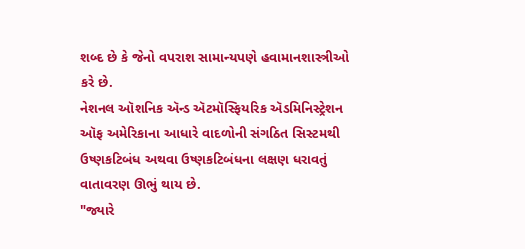શબ્દ છે કે જેનો વપરાશ સામાન્યપણે હવામાનશાસ્ત્રીઓ કરે છે.
નેશનલ ઑશનિક ઍન્ડ ઍટમૉસ્ફિયરિક ઍડમિનિસ્ટ્રેશન ઑફ અમેરિકાના આધારે વાદળોની સંગઠિત સિસ્ટમથી ઉષ્ણકટિબંધ અથવા ઉષ્ણકટિબંધના લક્ષણ ધરાવતું વાતાવરણ ઊભું થાય છે.
"જ્યારે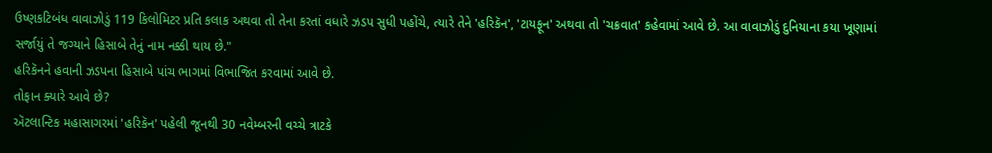ઉષ્ણકટિબંધ વાવાઝોડું 119 કિલોમિટર પ્રતિ કલાક અથવા તો તેના કરતાં વધારે ઝડપ સુધી પહોંચે, ત્યારે તેને 'હરિકૅન', 'ટાયફૂન' અથવા તો 'ચક્રવાત' કહેવામાં આવે છે. આ વાવાઝોડું દુનિયાના કયા ખૂણામાં સર્જાયું તે જગ્યાને હિસાબે તેનું નામ નક્કી થાય છે."
હરિકૅનને હવાની ઝડપના હિસાબે પાંચ ભાગમાં વિભાજિત કરવામાં આવે છે.
તોફાન ક્યારે આવે છે?
ઍટલાન્ટિક મહાસાગરમાં 'હરિકૅન' પહેલી જૂનથી 30 નવેમ્બરની વચ્ચે ત્રાટકે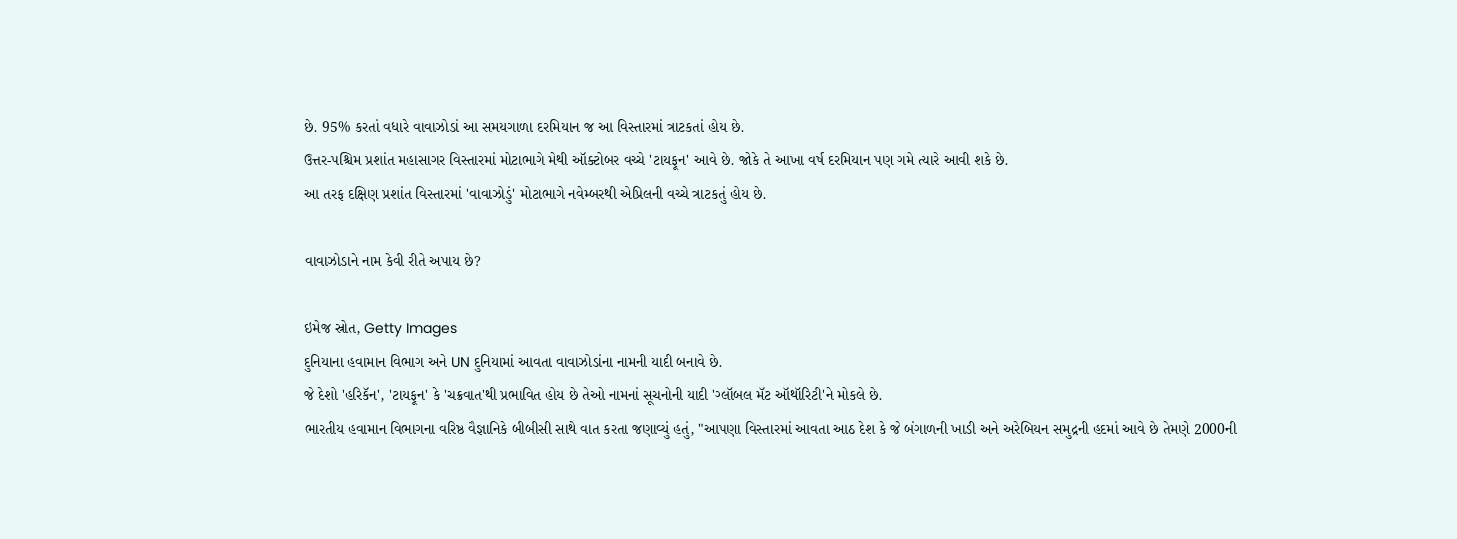છે. 95% કરતાં વધારે વાવાઝોડાં આ સમયગાળા દરમિયાન જ આ વિસ્તારમાં ત્રાટકતાં હોય છે.
ઉત્તર-પશ્ચિમ પ્રશાંત મહાસાગર વિસ્તારમાં મોટાભાગે મેથી ઑક્ટોબર વચ્ચે 'ટાયફૂન' આવે છે. જોકે તે આખા વર્ષ દરમિયાન પણ ગમે ત્યારે આવી શકે છે.
આ તરફ દક્ષિણ પ્રશાંત વિસ્તારમાં 'વાવાઝોડું' મોટાભાગે નવેમ્બરથી એપ્રિલની વચ્ચે ત્રાટકતું હોય છે.

વાવાઝોડાને નામ કેવી રીતે અપાય છે?

ઇમેજ સ્રોત, Getty Images
દુનિયાના હવામાન વિભાગ અને UN દુનિયામાં આવતા વાવાઝોડાંના નામની યાદી બનાવે છે.
જે દેશો 'હરિકૅન', 'ટાયફૂન' કે 'ચક્રવાત'થી પ્રભાવિત હોય છે તેઓ નામનાં સૂચનોની યાદી 'ગ્લૉબલ મૅટ ઑથૉરિટી'ને મોકલે છે.
ભારતીય હવામાન વિભાગના વરિષ્ઠ વૈજ્ઞાનિકે બીબીસી સાથે વાત કરતા જણાવ્યું હતું, "આપણા વિસ્તારમાં આવતા આઠ દેશ કે જે બંગાળની ખાડી અને અરેબિયન સમુદ્રની હદમાં આવે છે તેમણે 2000ની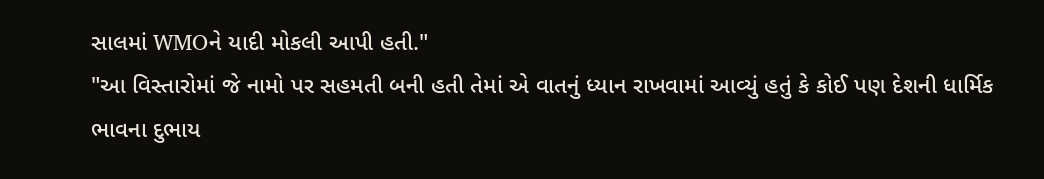સાલમાં WMOને યાદી મોકલી આપી હતી."
"આ વિસ્તારોમાં જે નામો પર સહમતી બની હતી તેમાં એ વાતનું ધ્યાન રાખવામાં આવ્યું હતું કે કોઈ પણ દેશની ધાર્મિક ભાવના દુભાય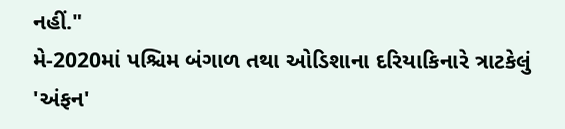નહીં."
મે-2020માં પશ્ચિમ બંગાળ તથા ઓડિશાના દરિયાકિનારે ત્રાટકેલું 'અંફન'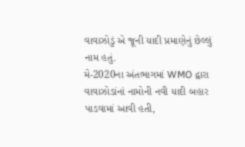વાવાઝોડું એ જૂની યાદી પ્રમાણેનું છેલ્લું નામ હતું.
મે-2020ના અંતભાગમાં WMO દ્વારા વાવાઝોડાંનાં નામોની નવી યાદી બહાર પાડવામાં આવી હતી,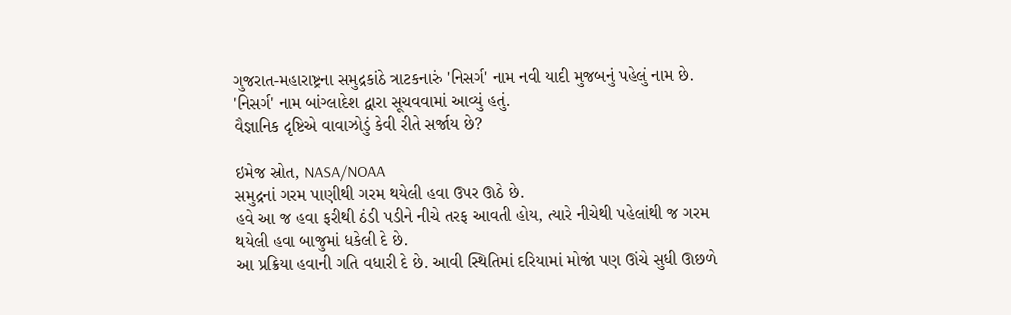ગુજરાત-મહારાષ્ટ્રના સમુદ્રકાંઠે ત્રાટકનારું 'નિસર્ગ' નામ નવી યાદી મુજબનું પહેલું નામ છે.
'નિસર્ગ' નામ બાંગ્લાદેશ દ્વારા સૂચવવામાં આવ્યું હતું.
વૈજ્ઞાનિક દૃષ્ટિએ વાવાઝોડું કેવી રીતે સર્જાય છે?

ઇમેજ સ્રોત, NASA/NOAA
સમુદ્રનાં ગરમ પાણીથી ગરમ થયેલી હવા ઉપર ઊઠે છે.
હવે આ જ હવા ફરીથી ઠંડી પડીને નીચે તરફ આવતી હોય, ત્યારે નીચેથી પહેલાંથી જ ગરમ થયેલી હવા બાજુમાં ધકેલી દે છે.
આ પ્રક્રિયા હવાની ગતિ વધારી દે છે. આવી સ્થિતિમાં દરિયામાં મોજાં પણ ઊંચે સુધી ઊછળે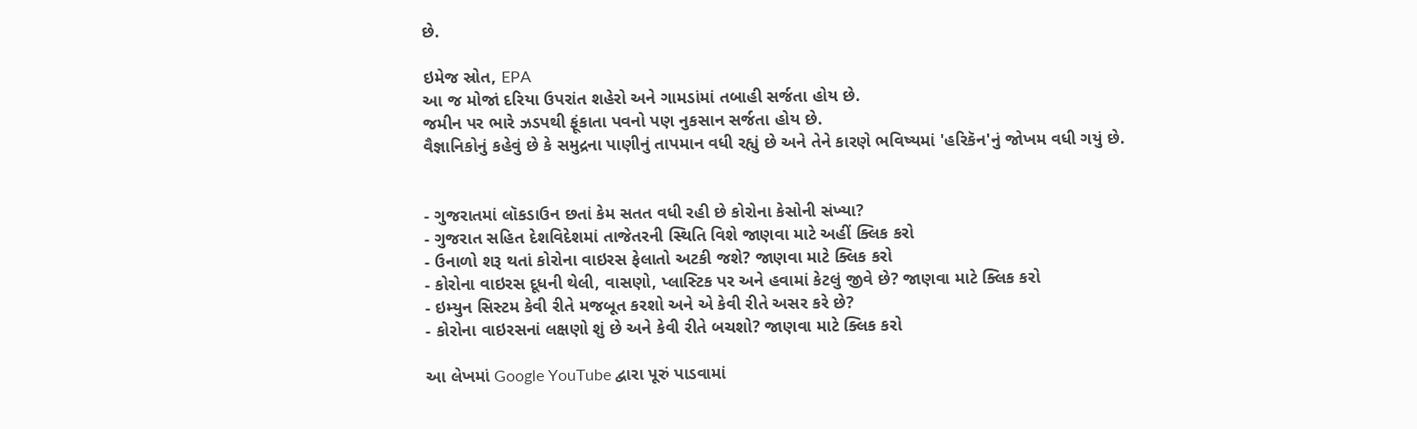છે.

ઇમેજ સ્રોત, EPA
આ જ મોજાં દરિયા ઉપરાંત શહેરો અને ગામડાંમાં તબાહી સર્જતા હોય છે.
જમીન પર ભારે ઝડપથી ફૂંકાતા પવનો પણ નુકસાન સર્જતા હોય છે.
વૈજ્ઞાનિકોનું કહેવું છે કે સમુદ્રના પાણીનું તાપમાન વધી રહ્યું છે અને તેને કારણે ભવિષ્યમાં 'હરિકૅન'નું જોખમ વધી ગયું છે.


- ગુજરાતમાં લૉકડાઉન છતાં કેમ સતત વધી રહી છે કોરોના કેસોની સંખ્યા?
- ગુજરાત સહિત દેશવિદેશમાં તાજેતરની સ્થિતિ વિશે જાણવા માટે અહીં ક્લિક કરો
- ઉનાળો શરૂ થતાં કોરોના વાઇરસ ફેલાતો અટકી જશે? જાણવા માટે ક્લિક કરો
- કોરોના વાઇરસ દૂધની થેલી, વાસણો, પ્લાસ્ટિક પર અને હવામાં કેટલું જીવે છે? જાણવા માટે ક્લિક કરો
- ઇમ્યુન સિસ્ટમ કેવી રીતે મજબૂત કરશો અને એ કેવી રીતે અસર કરે છે?
- કોરોના વાઇરસનાં લક્ષણો શું છે અને કેવી રીતે બચશો? જાણવા માટે ક્લિક કરો

આ લેખમાં Google YouTube દ્વારા પૂરું પાડવામાં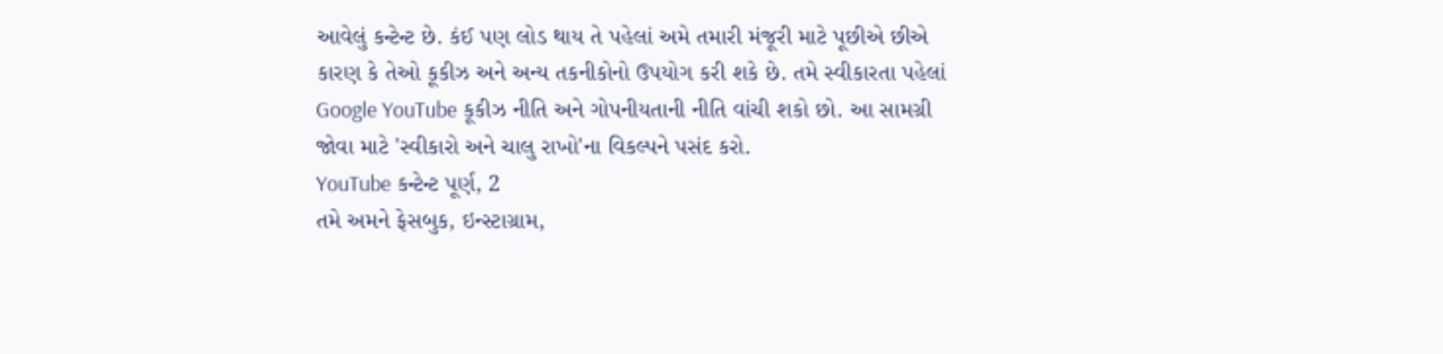આવેલું કન્ટેન્ટ છે. કંઈ પણ લોડ થાય તે પહેલાં અમે તમારી મંજૂરી માટે પૂછીએ છીએ કારણ કે તેઓ કૂકીઝ અને અન્ય તકનીકોનો ઉપયોગ કરી શકે છે. તમે સ્વીકારતા પહેલાં Google YouTube કૂકીઝ નીતિ અને ગોપનીયતાની નીતિ વાંચી શકો છો. આ સામગ્રી જોવા માટે 'સ્વીકારો અને ચાલુ રાખો'ના વિકલ્પને પસંદ કરો.
YouTube કન્ટેન્ટ પૂર્ણ, 2
તમે અમને ફેસબુક, ઇન્સ્ટાગ્રામ,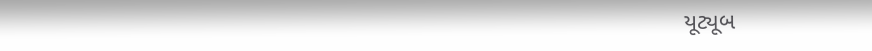યૂટ્યૂબ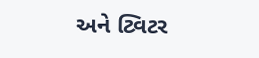અને ટ્વિટર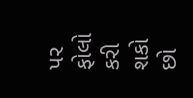પર ફોલો કરી શકો છો